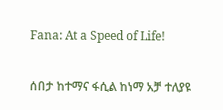Fana: At a Speed of Life!

ሰበታ ከተማና ፋሲል ከነማ አቻ ተለያዩ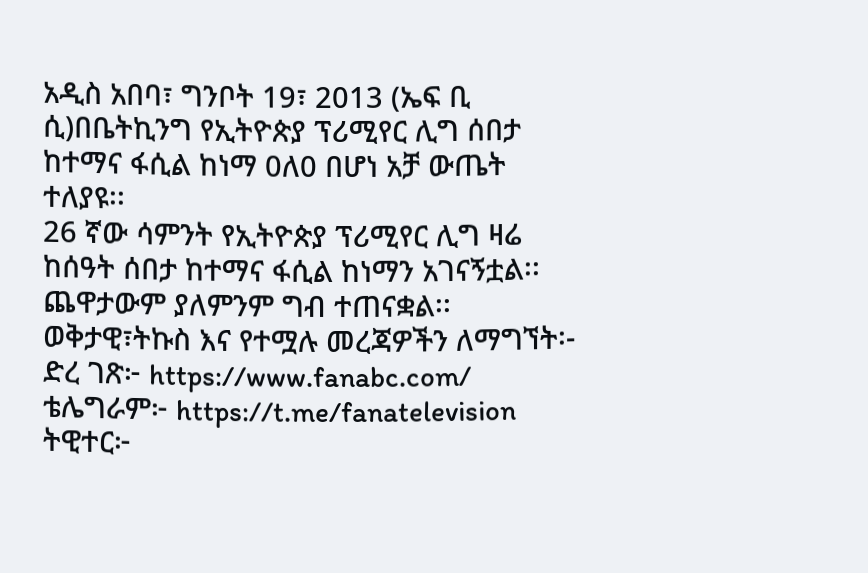አዲስ አበባ፣ ግንቦት 19፣ 2013 (ኤፍ ቢ ሲ)በቤትኪንግ የኢትዮጵያ ፕሪሚየር ሊግ ሰበታ ከተማና ፋሲል ከነማ 0ለ0 በሆነ አቻ ውጤት ተለያዩ፡፡
26 ኛው ሳምንት የኢትዮጵያ ፕሪሚየር ሊግ ዛሬ ከሰዓት ሰበታ ከተማና ፋሲል ከነማን አገናኝቷል፡፡
ጨዋታውም ያለምንም ግብ ተጠናቋል፡፡
ወቅታዊ፣ትኩስ እና የተሟሉ መረጃዎችን ለማግኘት፡-
ድረ ገጽ፦ https://www.fanabc.com/
ቴሌግራም፦ https://t.me/fanatelevision
ትዊተር፦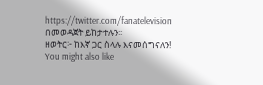https://twitter.com/fanatelevision በመወዳጀት ይከታተሉን፡፡
ዘወትር፦ ከእኛ ጋር ስላሉ እናመሰግናለን!
You might also like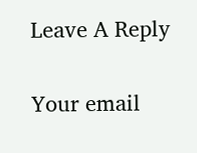Leave A Reply

Your email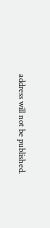address will not be published.